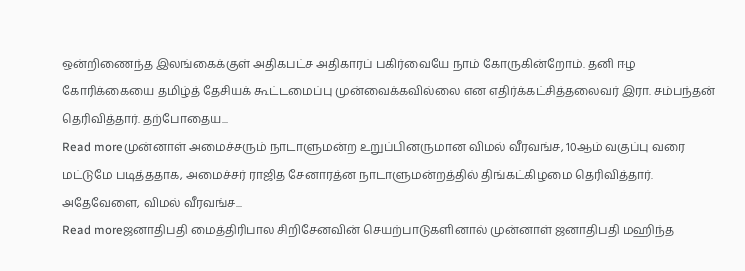ஒன்றிணைந்த இலங்கைக்குள் அதிகபட்ச அதிகாரப் பகிர்வையே நாம் கோருகின்றோம். தனி ஈழ கோரிக்கையை தமிழ்த் தேசியக் கூட்டமைப்பு முன்வைக்கவில்லை என எதிர்க்கட்சித்தலைவர் இரா. சம்பந்தன் தெரிவித்தார். தற்போதைய...
Read moreமுன்னாள் அமைச்சரும் நாடாளுமன்ற உறுப்பினருமான விமல் வீரவங்ச, 10ஆம் வகுப்பு வரை மட்டுமே படித்ததாக, அமைச்சர் ராஜித சேனாரத்ன நாடாளுமன்றத்தில் திங்கட்கிழமை தெரிவித்தார். அதேவேளை, விமல் வீரவங்ச...
Read moreஜனாதிபதி மைத்திரிபால சிறிசேனவின் செயற்பாடுகளினால் முன்னாள் ஜனாதிபதி மஹிந்த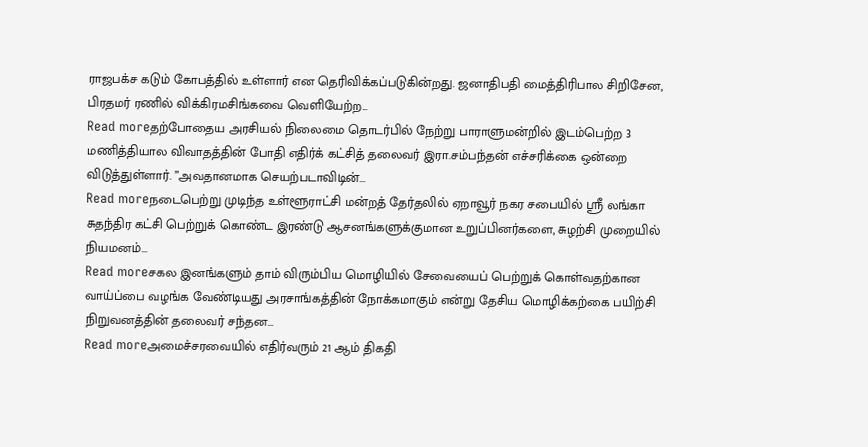ராஜபக்ச கடும் கோபத்தில் உள்ளார் என தெரிவிக்கப்படுகின்றது. ஜனாதிபதி மைத்திரிபால சிறிசேன, பிரதமர் ரணில் விக்கிரமசிங்கவை வெளியேற்ற...
Read moreதற்போதைய அரசியல் நிலைமை தொடர்பில் நேற்று பாராளுமன்றில் இடம்பெற்ற 3 மணித்தியால விவாதத்தின் போதி எதிர்க் கட்சித் தலைவர் இரா.சம்பந்தன் எச்சரிக்கை ஒன்றை விடுத்துள்ளார். ”அவதானமாக செயற்படாவிடின்...
Read moreநடைபெற்று முடிந்த உள்ளூராட்சி மன்றத் தேர்தலில் ஏறாவூர் நகர சபையில் ஸ்ரீ லங்கா சுதந்திர கட்சி பெற்றுக் கொண்ட இரண்டு ஆசனங்களுக்குமான உறுப்பினர்களை, சுழற்சி முறையில் நியமனம்...
Read moreசகல இனங்களும் தாம் விரும்பிய மொழியில் சேவையைப் பெற்றுக் கொள்வதற்கான வாய்ப்பை வழங்க வேண்டியது அரசாங்கத்தின் நோக்கமாகும் என்று தேசிய மொழிக்கற்கை பயிற்சி நிறுவனத்தின் தலைவர் சந்தன...
Read moreஅமைச்சரவையில் எதிர்வரும் 21 ஆம் திகதி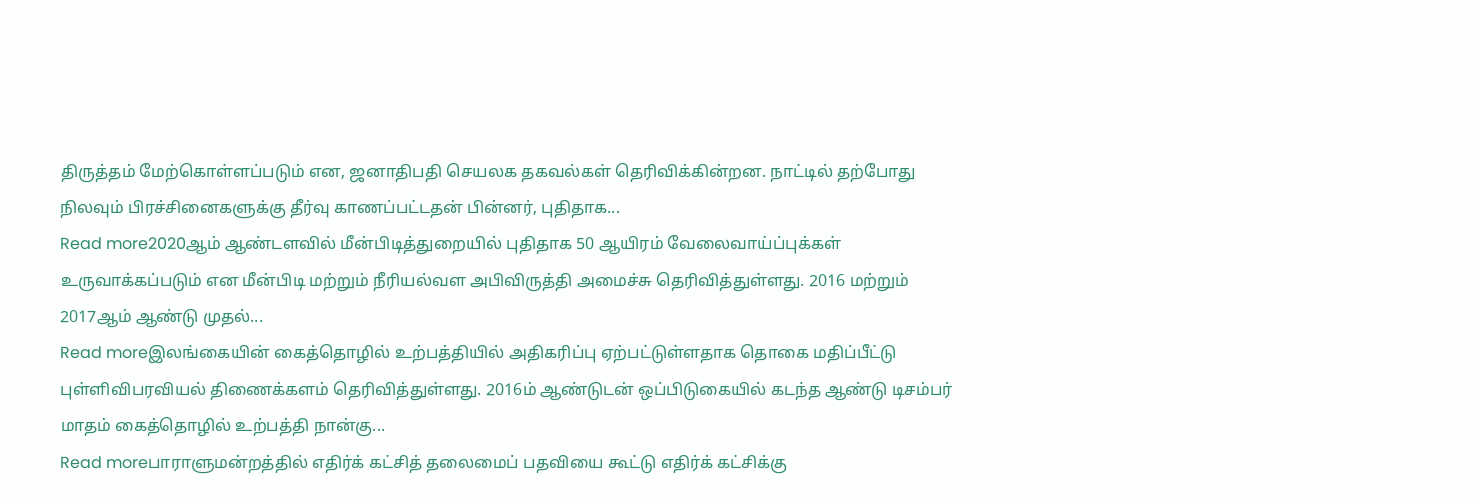திருத்தம் மேற்கொள்ளப்படும் என, ஜனாதிபதி செயலக தகவல்கள் தெரிவிக்கின்றன. நாட்டில் தற்போது நிலவும் பிரச்சினைகளுக்கு தீர்வு காணப்பட்டதன் பின்னர், புதிதாக...
Read more2020ஆம் ஆண்டளவில் மீன்பிடித்துறையில் புதிதாக 50 ஆயிரம் வேலைவாய்ப்புக்கள் உருவாக்கப்படும் என மீன்பிடி மற்றும் நீரியல்வள அபிவிருத்தி அமைச்சு தெரிவித்துள்ளது. 2016 மற்றும் 2017ஆம் ஆண்டு முதல்...
Read moreஇலங்கையின் கைத்தொழில் உற்பத்தியில் அதிகரிப்பு ஏற்பட்டுள்ளதாக தொகை மதிப்பீட்டு புள்ளிவிபரவியல் திணைக்களம் தெரிவித்துள்ளது. 2016ம் ஆண்டுடன் ஒப்பிடுகையில் கடந்த ஆண்டு டிசம்பர் மாதம் கைத்தொழில் உற்பத்தி நான்கு...
Read moreபாராளுமன்றத்தில் எதிர்க் கட்சித் தலைமைப் பதவியை கூட்டு எதிர்க் கட்சிக்கு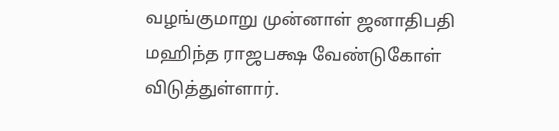வழங்குமாறு முன்னாள் ஜனாதிபதி மஹிந்த ராஜபக்ஷ வேண்டுகோள் விடுத்துள்ளார்.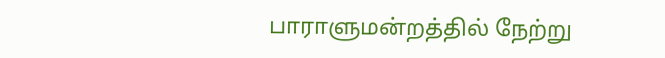பாராளுமன்றத்தில் நேற்று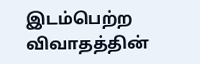இடம்பெற்ற விவாதத்தின்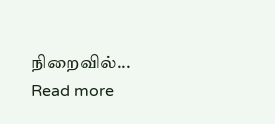நிறைவில்...
Read more